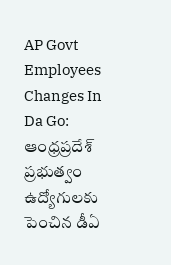AP Govt Employees Changes In Da Go: ఆంధ్రప్రదేశ్ ప్రభుత్వం ఉద్యోగులకు పెంచిన డీఏ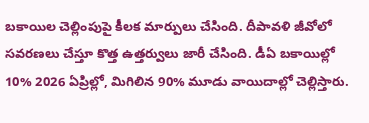బకాయిల చెల్లింపుపై కీలక మార్పులు చేసింది. దీపావళి జీవోలో సవరణలు చేస్తూ కొత్త ఉత్తర్వులు జారీ చేసింది. డీఏ బకాయిల్లో 10% 2026 ఏప్రిల్లో, మిగిలిన 90% మూడు వాయిదాల్లో చెల్లిస్తారు.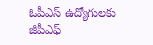ఓపీఎస్ ఉద్యోగులకు జీపీఎఫ్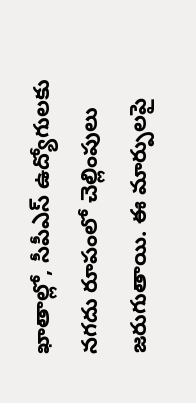ఖాతాల్లో, సీపీఎస్ ఉద్యోగులకు నగదు రూపంలో చెల్లింపులు జరుగుతాయి. ఈ మార్పులపై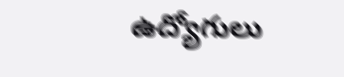ఉద్యోగులు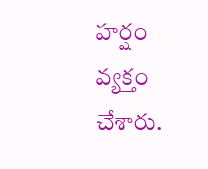హర్షం వ్యక్తం చేశారు.